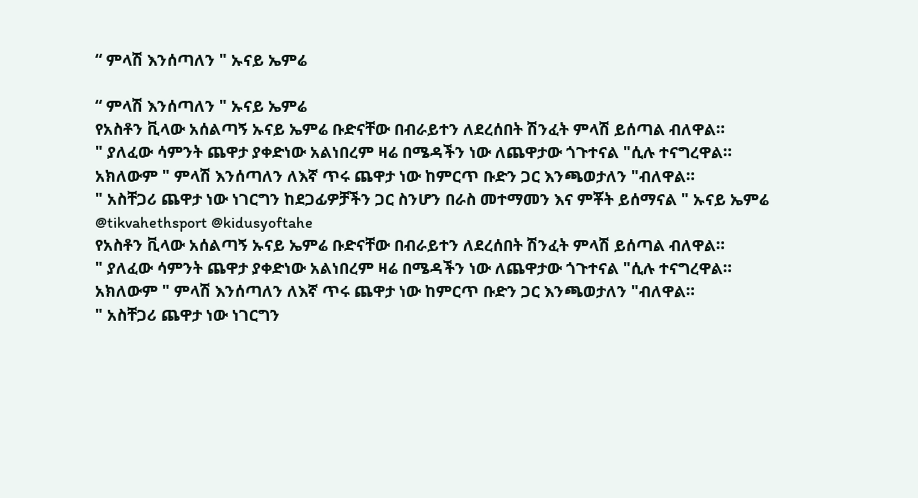“ ምላሽ እንሰጣለን " ኡናይ ኤምሬ

“ ምላሽ እንሰጣለን " ኡናይ ኤምሬ
የአስቶን ቪላው አሰልጣኝ ኡናይ ኤምሬ ቡድናቸው በብራይተን ለደረሰበት ሽንፈት ምላሽ ይሰጣል ብለዋል።
" ያለፈው ሳምንት ጨዋታ ያቀድነው አልነበረም ዛሬ በሜዳችን ነው ለጨዋታው ጎጉተናል "ሲሉ ተናግረዋል።
አክለውም " ምላሽ እንሰጣለን ለእኛ ጥሩ ጨዋታ ነው ከምርጥ ቡድን ጋር እንጫወታለን "ብለዋል።
" አስቸጋሪ ጨዋታ ነው ነገርግን ከደጋፊዎቻችን ጋር ስንሆን በራስ መተማመን እና ምቾት ይሰማናል " ኡናይ ኤምሬ
@tikvahethsport @kidusyoftahe
የአስቶን ቪላው አሰልጣኝ ኡናይ ኤምሬ ቡድናቸው በብራይተን ለደረሰበት ሽንፈት ምላሽ ይሰጣል ብለዋል።
" ያለፈው ሳምንት ጨዋታ ያቀድነው አልነበረም ዛሬ በሜዳችን ነው ለጨዋታው ጎጉተናል "ሲሉ ተናግረዋል።
አክለውም " ምላሽ እንሰጣለን ለእኛ ጥሩ ጨዋታ ነው ከምርጥ ቡድን ጋር እንጫወታለን "ብለዋል።
" አስቸጋሪ ጨዋታ ነው ነገርግን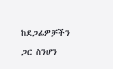ከደጋፊዎቻችን ጋር ስንሆን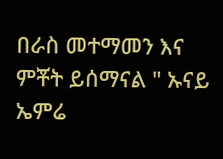በራስ መተማመን እና ምቾት ይሰማናል " ኡናይ ኤምሬ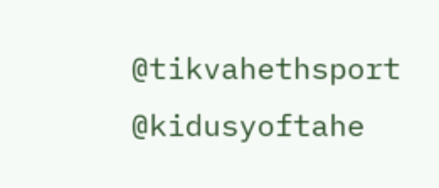@tikvahethsport @kidusyoftahe